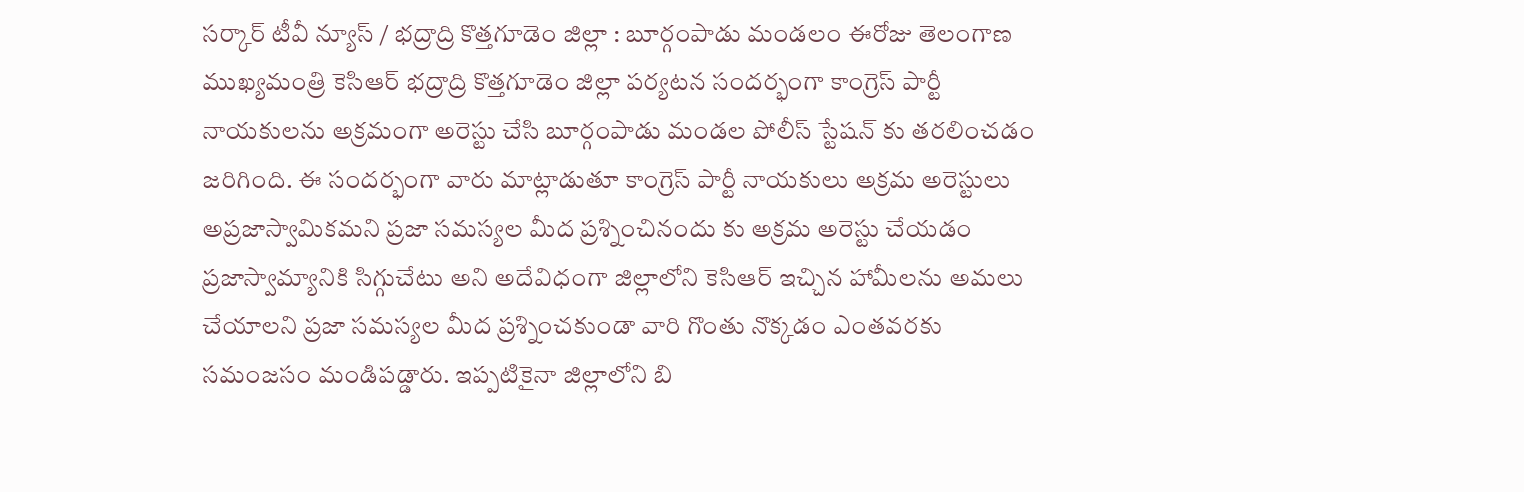సర్కార్ టీవీ న్యూస్ / భద్రాద్రి కొత్తగూడెం జిల్లా : బూర్గంపాడు మండలం ఈరోజు తెలంగాణ ముఖ్యమంత్రి కెసిఆర్ భద్రాద్రి కొత్తగూడెం జిల్లా పర్యటన సందర్భంగా కాంగ్రెస్ పార్టీ నాయకులను అక్రమంగా అరెస్టు చేసి బూర్గంపాడు మండల పోలీస్ స్టేషన్ కు తరలించడం జరిగింది. ఈ సందర్భంగా వారు మాట్లాడుతూ కాంగ్రెస్ పార్టీ నాయకులు అక్రమ అరెస్టులు అప్రజాస్వామికమని ప్రజా సమస్యల మీద ప్రశ్నించినందు కు అక్రమ అరెస్టు చేయడం ప్రజాస్వామ్యానికి సిగ్గుచేటు అని అదేవిధంగా జిల్లాలోని కెసిఆర్ ఇచ్చిన హామీలను అమలు చేయాలని ప్రజా సమస్యల మీద ప్రశ్నించకుండా వారి గొంతు నొక్కడం ఎంతవరకు సమంజసం మండిపడ్డారు. ఇప్పటికైనా జిల్లాలోని బి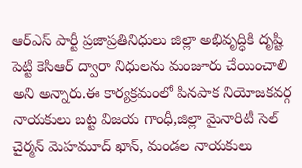ఆర్ఎస్ పార్టీ ప్రజాప్రతినిధులు జిల్లా అభివృద్ధికి దృష్టి పెట్టి కెసిఆర్ ద్వారా నిధులను మంజూరు చేయించాలి అని అన్నారు.ఈ కార్యక్రమంలో పినపాక నియోజకవర్గ నాయకులు బట్ట విజయ గాంధీ,జిల్లా మైనారిటీ సెల్ చైర్మన్ మెహమూద్ ఖాన్, మండల నాయకులు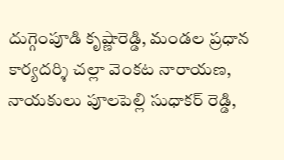దుగ్గెంపూడి కృష్ణారెడ్డి, మండల ప్రధాన కార్యదర్శి చల్లా వెంకట నారాయణ, నాయకులు పూలపెల్లి సుధాకర్ రెడ్డి,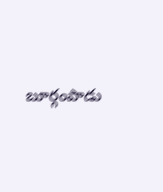బూర్గంపాడు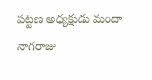పట్టణ అధ్యక్షుడు మందా నాగరాజు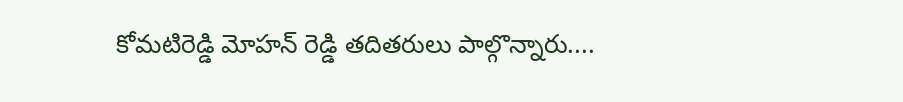కోమటిరెడ్డి మోహన్ రెడ్డి తదితరులు పాల్గొన్నారు....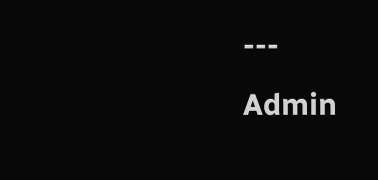---
Admin